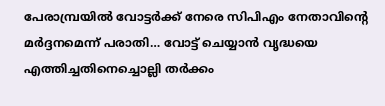പേരാമ്പ്രയിൽ വോട്ടർക്ക് നേരെ സിപിഎം നേതാവിന്റെ മർദ്ദനമെന്ന് പരാതി… വോട്ട് ചെയ്യാൻ വൃദ്ധയെ എത്തിച്ചതിനെച്ചൊല്ലി തർക്കം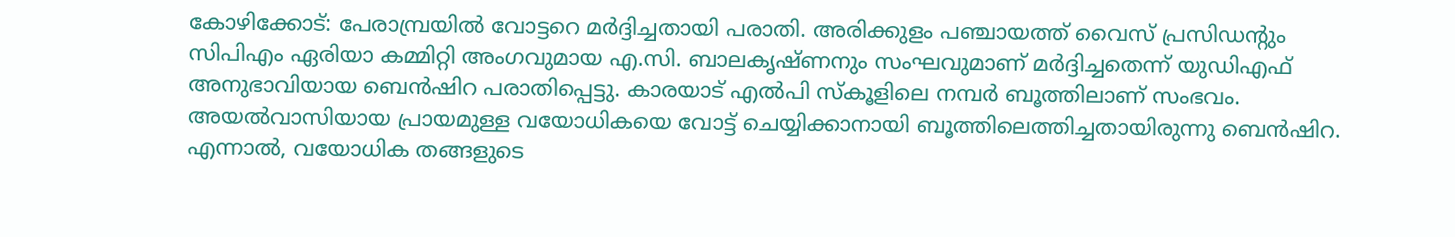കോഴിക്കോട്: പേരാമ്പ്രയിൽ വോട്ടറെ മർദ്ദിച്ചതായി പരാതി. അരിക്കുളം പഞ്ചായത്ത് വൈസ് പ്രസിഡന്റും സിപിഎം ഏരിയാ കമ്മിറ്റി അംഗവുമായ എ.സി. ബാലകൃഷ്ണനും സംഘവുമാണ് മർദ്ദിച്ചതെന്ന് യുഡിഎഫ് അനുഭാവിയായ ബെൻഷിറ പരാതിപ്പെട്ടു. കാരയാട് എൽപി സ്കൂളിലെ നമ്പർ ബൂത്തിലാണ് സംഭവം.
അയൽവാസിയായ പ്രായമുള്ള വയോധികയെ വോട്ട് ചെയ്യിക്കാനായി ബൂത്തിലെത്തിച്ചതായിരുന്നു ബെൻഷിറ. എന്നാൽ, വയോധിക തങ്ങളുടെ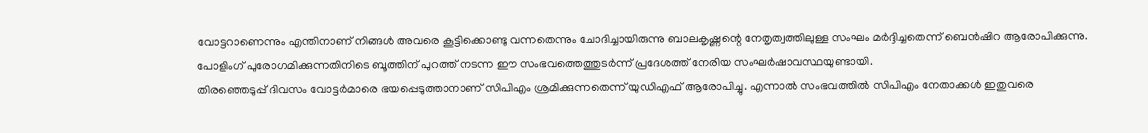വോട്ടറാണെന്നും എന്തിനാണ് നിങ്ങൾ അവരെ കൂട്ടിക്കൊണ്ടു വന്നതെന്നും ചോദിച്ചായിരുന്നു ബാലകൃഷ്ണന്റെ നേതൃത്വത്തിലുള്ള സംഘം മർദ്ദിച്ചതെന്ന് ബെൻഷിറ ആരോപിക്കുന്നു. പോളിംഗ് പുരോഗമിക്കുന്നതിനിടെ ബൂത്തിന് പുറത്ത് നടന്ന ഈ സംഭവത്തെത്തുടർന്ന് പ്രദേശത്ത് നേരിയ സംഘർഷാവസ്ഥയുണ്ടായി.
തിരഞ്ഞെടുപ്പ് ദിവസം വോട്ടർമാരെ ഭയപ്പെടുത്താനാണ് സിപിഎം ശ്രമിക്കുന്നതെന്ന് യുഡിഎഫ് ആരോപിച്ചു. എന്നാൽ സംഭവത്തിൽ സിപിഎം നേതാക്കൾ ഇതുവരെ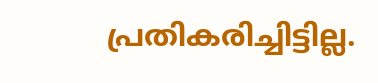പ്രതികരിച്ചിട്ടില്ല.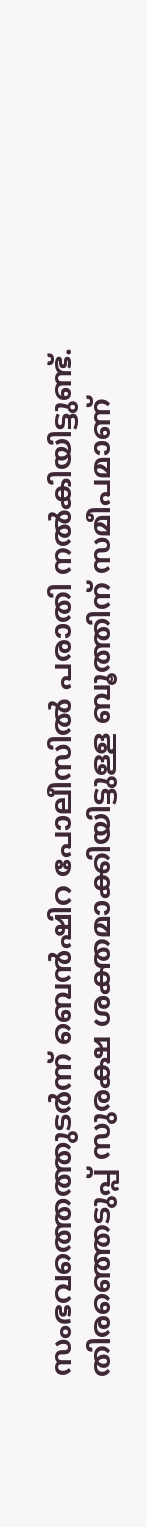സംഭവത്തെത്തുടർന്ന് ബെൻഷിറ പോലീസിൽ പരാതി നൽകിയിട്ടുണ്ട്. തിരഞ്ഞെടുപ്പ് സുരക്ഷ ശക്തമാക്കിയിട്ടുള്ള ബൂത്തിന് സമീപമാണ്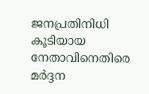ജനപ്രതിനിധി കൂടിയായ നേതാവിനെതിരെ മർദ്ദന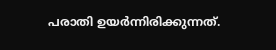പരാതി ഉയർന്നിരിക്കുന്നത്.